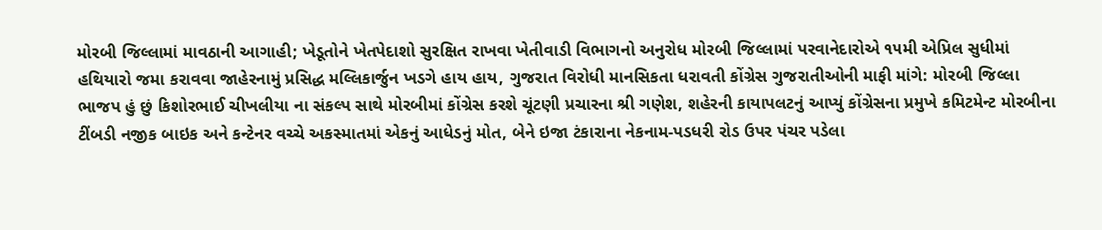મોરબી જિલ્લામાં માવઠાની આગાહી; ખેડૂતોને ખેતપેદાશો સુરક્ષિત રાખવા ખેતીવાડી વિભાગનો અનુરોધ મોરબી જિલ્લામાં પરવાનેદારોએ ૧૫મી એપ્રિલ સુધીમાં હથિયારો જમા કરાવવા જાહેરનામું પ્રસિદ્ધ મલ્લિકાર્જુન ખડગે હાય હાય, ગુજરાત વિરોધી માનસિકતા ધરાવતી કોંગ્રેસ ગુજરાતીઓની માફી માંગે: મોરબી જિલ્લા ભાજપ હું છું કિશોરભાઈ ચીખલીયા ના સંકલ્પ સાથે મોરબીમાં કોંગ્રેસ કરશે ચૂંટણી પ્રચારના શ્રી ગણેશ, શહેરની કાયાપલટનું આપ્યું કોંગ્રેસના પ્રમુખે કમિટમેન્ટ મોરબીના ટીંબડી નજીક બાઇક અને કન્ટેનર વચ્ચે અકસ્માતમાં એકનું આધેડનું મોત, બેને ઇજા ટંકારાના નેકનામ-પડધરી રોડ ઉપર પંચર પડેલા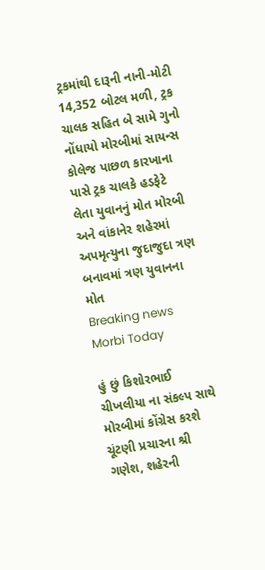ટ્રકમાંથી દારૂની નાની-મોટી 14,352 બોટલ મળી, ટ્રક ચાલક સહિત બે સામે ગુનો નોંધાયો મોરબીમાં સાયન્સ કોલેજ પાછળ કારખાના પાસે ટ્રક ચાલકે હડફેટે લેતા યુવાનનું મોત મોરબી અને વાંકાનેર શહેરમાં અપમૃત્યુના જુદાજુદા ત્રણ બનાવમાં ત્રણ યુવાનના મોત
Breaking news
Morbi Today

હું છું કિશોરભાઈ ચીખલીયા ના સંકલ્પ સાથે મોરબીમાં કોંગ્રેસ કરશે ચૂંટણી પ્રચારના શ્રી ગણેશ, શહેરની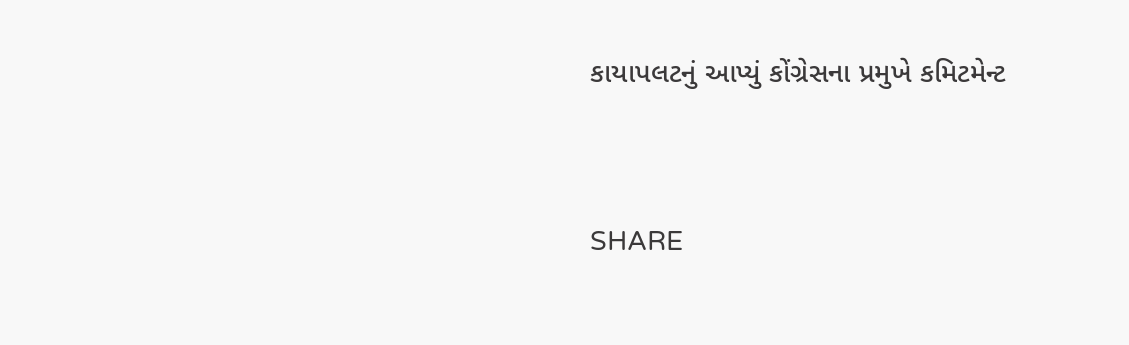કાયાપલટનું આપ્યું કોંગ્રેસના પ્રમુખે કમિટમેન્ટ


SHARE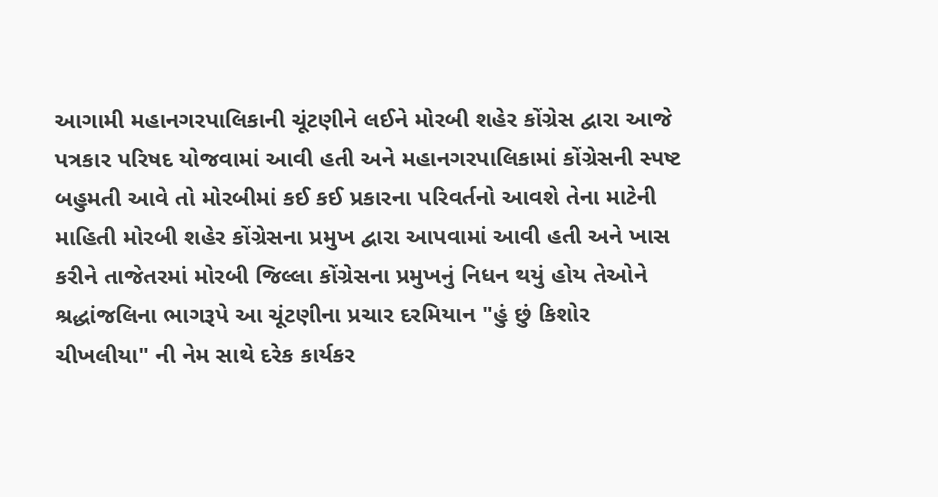આગામી મહાનગરપાલિકાની ચૂંટણીને લઈને મોરબી શહેર કોંગ્રેસ દ્વારા આજે પત્રકાર પરિષદ યોજવામાં આવી હતી અને મહાનગરપાલિકામાં કોંગ્રેસની સ્પષ્ટ બહુમતી આવે તો મોરબીમાં કઈ કઈ પ્રકારના પરિવર્તનો આવશે તેના માટેની માહિતી મોરબી શહેર કોંગ્રેસના પ્રમુખ દ્વારા આપવામાં આવી હતી અને ખાસ કરીને તાજેતરમાં મોરબી જિલ્લા કોંગ્રેસના પ્રમુખનું નિધન થયું હોય તેઓને શ્રદ્ધાંજલિના ભાગરૂપે આ ચૂંટણીના પ્રચાર દરમિયાન "હું છું કિશોર ચીખલીયા" ની નેમ સાથે દરેક કાર્યકર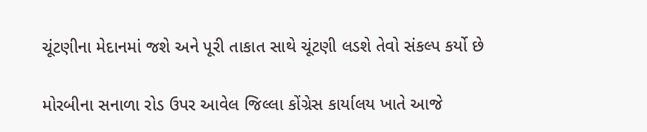ચૂંટણીના મેદાનમાં જશે અને પૂરી તાકાત સાથે ચૂંટણી લડશે તેવો સંકલ્પ કર્યો છે

મોરબીના સનાળા રોડ ઉપર આવેલ જિલ્લા કોંગ્રેસ કાર્યાલય ખાતે આજે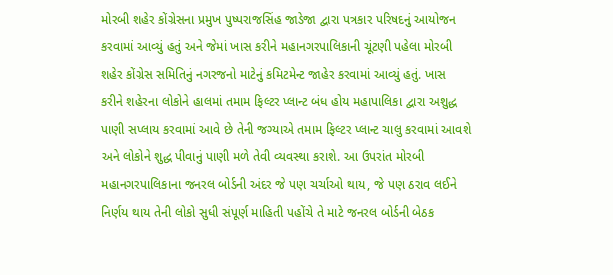મોરબી શહેર કોંગ્રેસના પ્રમુખ પુષ્પરાજસિંહ જાડેજા દ્વારા પત્રકાર પરિષદનું આયોજન કરવામાં આવ્યું હતું અને જેમાં ખાસ કરીને મહાનગરપાલિકાની ચૂંટણી પહેલા મોરબી શહેર કોંગ્રેસ સમિતિનું નગરજનો માટેનું કમિટમેન્ટ જાહેર કરવામાં આવ્યું હતું. ખાસ કરીને શહેરના લોકોને હાલમાં તમામ ફિલ્ટર પ્લાન્ટ બંધ હોય મહાપાલિકા દ્વારા અશુદ્ધ પાણી સપ્લાય કરવામાં આવે છે તેની જગ્યાએ તમામ ફિલ્ટર પ્લાન્ટ ચાલુ કરવામાં આવશે અને લોકોને શુદ્ધ પીવાનું પાણી મળે તેવી વ્યવસ્થા કરાશે. આ ઉપરાંત મોરબી મહાનગરપાલિકાના જનરલ બોર્ડની અંદર જે પણ ચર્ચાઓ થાય, જે પણ ઠરાવ લઈને નિર્ણય થાય તેની લોકો સુધી સંપૂર્ણ માહિતી પહોંચે તે માટે જનરલ બોર્ડની બેઠક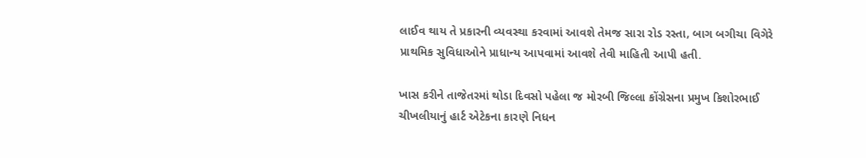લાઈવ થાય તે પ્રકારની વ્યવસ્થા કરવામાં આવશે તેમજ સારા રોડ રસ્તા, બાગ બગીચા વિગેરે પ્રાથમિક સુવિધાઓને પ્રાધાન્ય આપવામાં આવશે તેવી માહિતી આપી હતી.

ખાસ કરીને તાજેતરમાં થોડા દિવસો પહેલા જ મોરબી જિલ્લા કોંગ્રેસના પ્રમુખ કિશોરભાઈ ચીખલીયાનું હાર્ટ એટેકના કારણે નિધન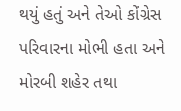થયું હતું અને તેઓ કોંગ્રેસ પરિવારના મોભી હતા અને મોરબી શહેર તથા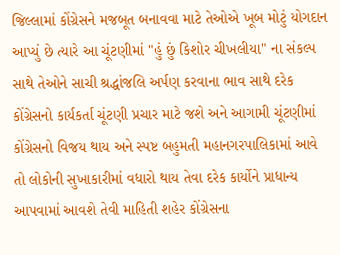જિલ્લામાં કોંગ્રેસને મજબૂત બનાવવા માટે તેઓએ ખૂબ મોટું યોગદાન આપ્યું છે ત્યારે આ ચૂંટણીમાં "હું છું કિશોર ચીખલીયા" ના સંકલ્પ સાથે તેઓને સાચી શ્રદ્ધાંજલિ અર્પણ કરવાના ભાવ સાથે દરેક કોંગ્રેસનો કાર્યકર્તા ચૂંટણી પ્રચાર માટે જશે અને આગામી ચૂંટણીમાં કોંગ્રેસનો વિજય થાય અને સ્પષ્ટ બહુમતી મહાનગરપાલિકામાં આવે તો લોકોની સુખાકારીમાં વધારો થાય તેવા દરેક કાર્યોને પ્રાધાન્ય આપવામાં આવશે તેવી માહિતી શહેર કોંગ્રેસના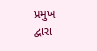પ્રમુખ દ્વારા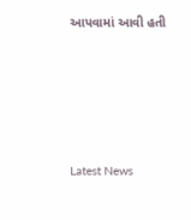આપવામાં આવી હતી






Latest News